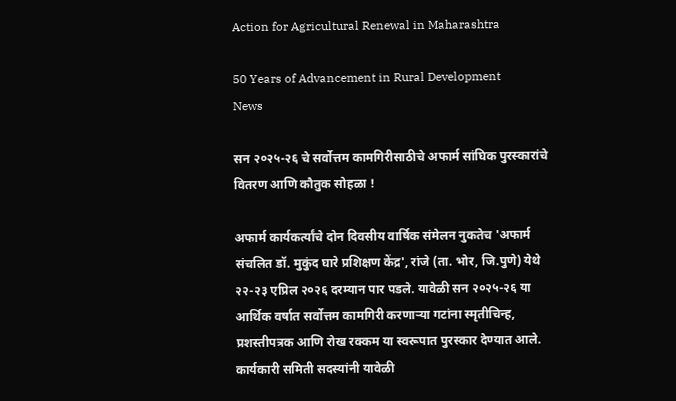Action for Agricultural Renewal in Maharashtra

50 Years of Advancement in Rural Development
News

सन २०२५-२६ चे सर्वोत्तम कामगिरीसाठीचे अफार्म सांघिक पुरस्कारांचे वितरण आणि कौतुक सोहळा !

अफार्म कार्यकर्त्यांचे दोन दिवसीय वार्षिक संमेलन नुकतेच 'अफार्म संचलित डॉ. मुकुंद घारे प्रशिक्षण केंद्र', रांजे (ता. भोर, जि.पुणे) येथे २२-२३ एप्रिल २०२६ दरम्यान पार पडले. यावेळी सन २०२५-२६ या आर्थिक वर्षात सर्वोत्तम कामगिरी करणाऱ्या गटांना स्मृतीचिन्ह, प्रशस्तीपत्रक आणि रोख रक्कम या स्वरूपात पुरस्कार देण्यात आले. कार्यकारी समिती सदस्यांनी यावेळी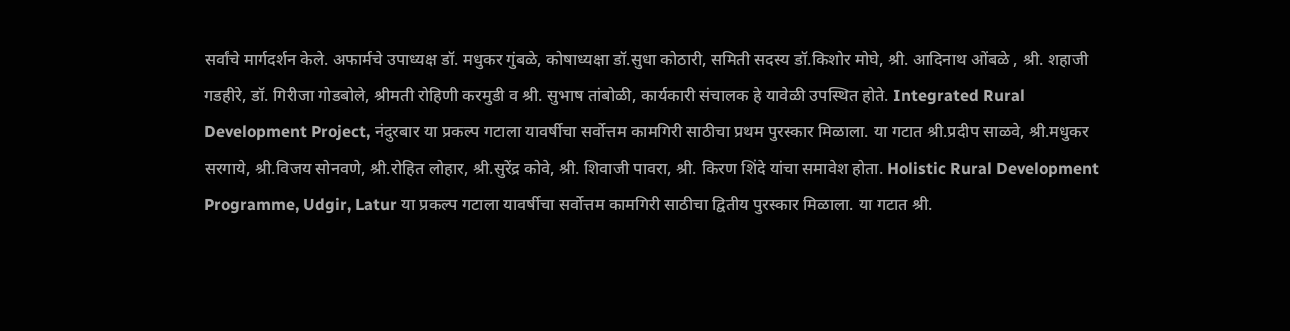सर्वांचे मार्गदर्शन केले. अफार्मचे उपाध्यक्ष डॉ. मधुकर गुंबळे, कोषाध्यक्षा डॉ.सुधा कोठारी, समिती सदस्य डॉ.किशोर मोघे, श्री. आदिनाथ ओंबळे , श्री. शहाजी गडहीरे, डॉ. गिरीजा गोडबोले, श्रीमती रोहिणी करमुडी व श्री. सुभाष तांबोळी, कार्यकारी संचालक हे यावेळी उपस्थित होते. Integrated Rural Development Project, नंदुरबार या प्रकल्प गटाला यावर्षीचा सर्वोत्तम कामगिरी साठीचा प्रथम पुरस्कार मिळाला. या गटात श्री.प्रदीप साळवे, श्री.मधुकर सरगाये, श्री.विजय सोनवणे, श्री.रोहित लोहार, श्री.सुरेंद्र कोवे, श्री. शिवाजी पावरा, श्री. किरण शिंदे यांचा समावेश होता. Holistic Rural Development Programme, Udgir, Latur या प्रकल्प गटाला यावर्षीचा सर्वोत्तम कामगिरी साठीचा द्वितीय पुरस्कार मिळाला. या गटात श्री.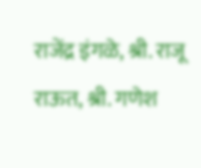राजेंद्र इंगळे, श्री. राजू राऊत, श्री. गणेश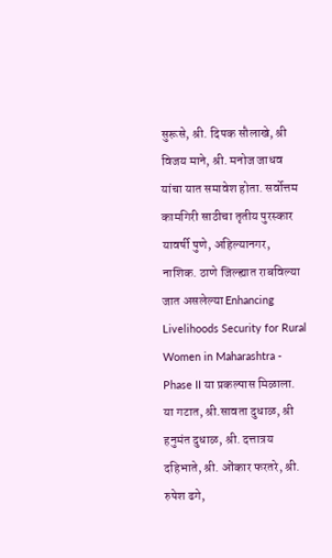सुरूसे, श्री. दिपक सौलाखे, श्री विजय माने, श्री. मनोज जाधव यांचा यात समावेश होता. सर्वोत्तम कामगिरी साठीचा तृतीय पुरस्कार यावर्षी पुणे, अहिल्यानगर, नाशिक. ठाणे जिल्ह्यात राबविल्या जात असलेल्या Enhancing Livelihoods Security for Rural Women in Maharashtra - Phase II या प्रकल्पास मिळाला. या गटात, श्री.सावता दुधाळ, श्री हनुमंत दुधाळ, श्री. दत्तात्रय दहिभाते, श्री. ओंकार फरतरे, श्री. रुपेश ढगे,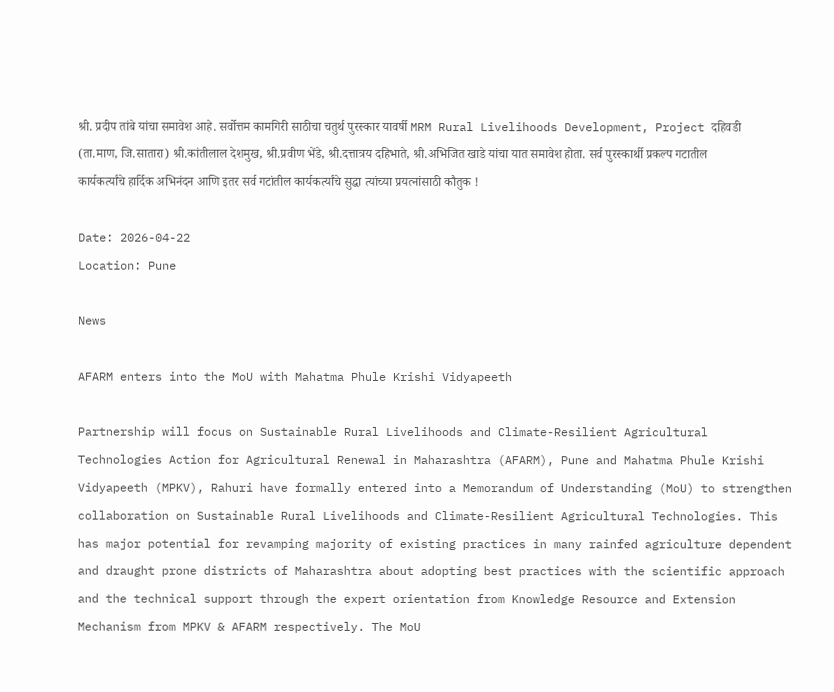श्री. प्रदीप तांबे यांचा समावेश आहे. सर्वोत्तम कामगिरी साठीचा चतुर्थ पुरस्कार यावर्षी MRM Rural Livelihoods Development, Project दहिवडी (ता.माण, जि.सातारा) श्री.कांतीलाल देशमुख, श्री.प्रवीण भेंडे, श्री.दत्तात्रय दहिभाते, श्री.अभिजित खाडे यांचा यात समावेश होता. सर्व पुरस्कार्थी प्रकल्प गटातील कार्यकर्त्यांचे हार्दिक अभिनंदन आणि इतर सर्व गटांतील कार्यकर्त्यांचे सुद्धा त्यांच्या प्रयत्नांसाठी कौतुक !

Date: 2026-04-22
Location: Pune

News

AFARM enters into the MoU with Mahatma Phule Krishi Vidyapeeth

Partnership will focus on Sustainable Rural Livelihoods and Climate-Resilient Agricultural Technologies Action for Agricultural Renewal in Maharashtra (AFARM), Pune and Mahatma Phule Krishi Vidyapeeth (MPKV), Rahuri have formally entered into a Memorandum of Understanding (MoU) to strengthen collaboration on Sustainable Rural Livelihoods and Climate-Resilient Agricultural Technologies. This has major potential for revamping majority of existing practices in many rainfed agriculture dependent and draught prone districts of Maharashtra about adopting best practices with the scientific approach and the technical support through the expert orientation from Knowledge Resource and Extension Mechanism from MPKV & AFARM respectively. The MoU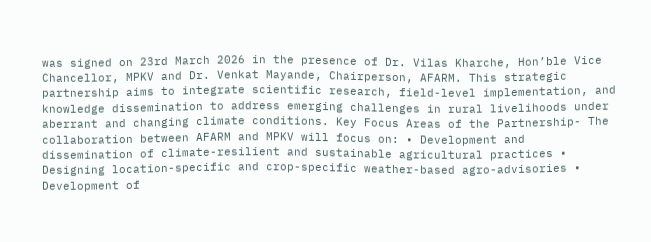was signed on 23rd March 2026 in the presence of Dr. Vilas Kharche, Hon’ble Vice Chancellor, MPKV and Dr. Venkat Mayande, Chairperson, AFARM. This strategic partnership aims to integrate scientific research, field-level implementation, and knowledge dissemination to address emerging challenges in rural livelihoods under aberrant and changing climate conditions. Key Focus Areas of the Partnership- The collaboration between AFARM and MPKV will focus on: • Development and dissemination of climate-resilient and sustainable agricultural practices • Designing location-specific and crop-specific weather-based agro-advisories • Development of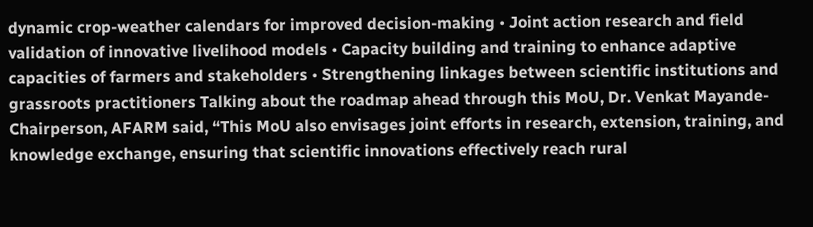dynamic crop-weather calendars for improved decision-making • Joint action research and field validation of innovative livelihood models • Capacity building and training to enhance adaptive capacities of farmers and stakeholders • Strengthening linkages between scientific institutions and grassroots practitioners Talking about the roadmap ahead through this MoU, Dr. Venkat Mayande- Chairperson, AFARM said, “This MoU also envisages joint efforts in research, extension, training, and knowledge exchange, ensuring that scientific innovations effectively reach rural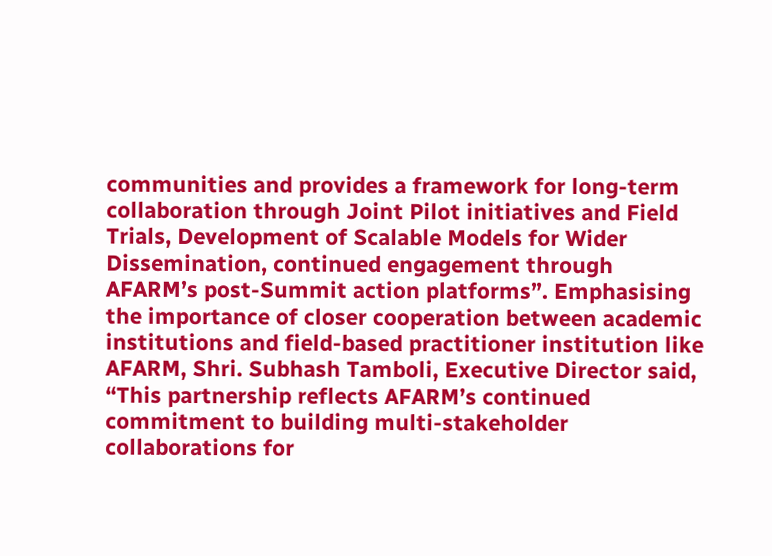communities and provides a framework for long-term collaboration through Joint Pilot initiatives and Field Trials, Development of Scalable Models for Wider Dissemination, continued engagement through AFARM’s post-Summit action platforms”. Emphasising the importance of closer cooperation between academic institutions and field-based practitioner institution like AFARM, Shri. Subhash Tamboli, Executive Director said, “This partnership reflects AFARM’s continued commitment to building multi-stakeholder collaborations for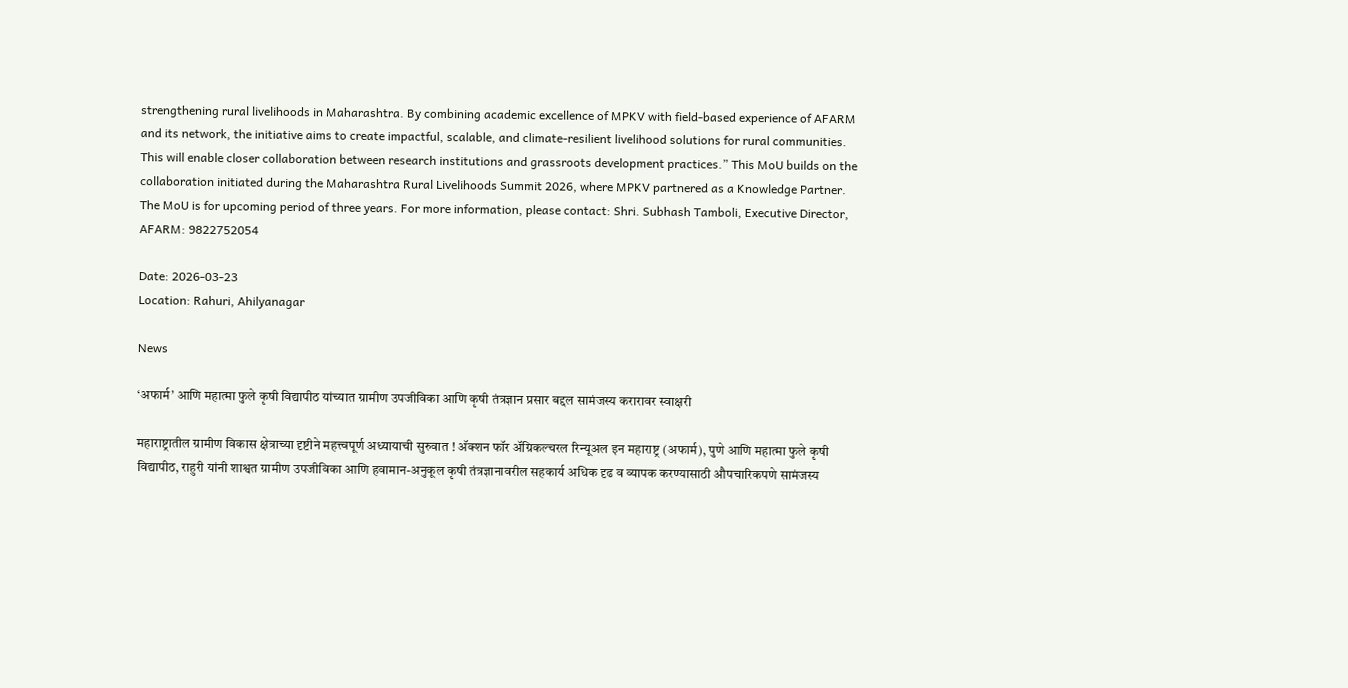strengthening rural livelihoods in Maharashtra. By combining academic excellence of MPKV with field-based experience of AFARM and its network, the initiative aims to create impactful, scalable, and climate-resilient livelihood solutions for rural communities. This will enable closer collaboration between research institutions and grassroots development practices.” This MoU builds on the collaboration initiated during the Maharashtra Rural Livelihoods Summit 2026, where MPKV partnered as a Knowledge Partner. The MoU is for upcoming period of three years. For more information, please contact: Shri. Subhash Tamboli, Executive Director, AFARM: 9822752054

Date: 2026-03-23
Location: Rahuri, Ahilyanagar

News

‘अफार्म’ आणि महात्मा फुले कृषी विद्यापीठ यांच्यात ग्रामीण उपजीविका आणि कृषी तंत्रज्ञान प्रसार बद्दल सामंजस्य करारावर स्वाक्षरी

महाराष्ट्रातील ग्रामीण विकास क्षेत्राच्या दृष्टीने महत्त्वपूर्ण अध्यायाची सुरुवात ! अ‍ॅक्शन फॉर अ‍ॅग्रिकल्चरल रिन्यूअल इन महाराष्ट्र (अफार्म), पुणे आणि महात्मा फुले कृषी विद्यापीठ, राहुरी यांनी शाश्वत ग्रामीण उपजीविका आणि हवामान-अनुकूल कृषी तंत्रज्ञानावरील सहकार्य अधिक दृढ व व्यापक करण्यासाठी औपचारिकपणे सामंजस्य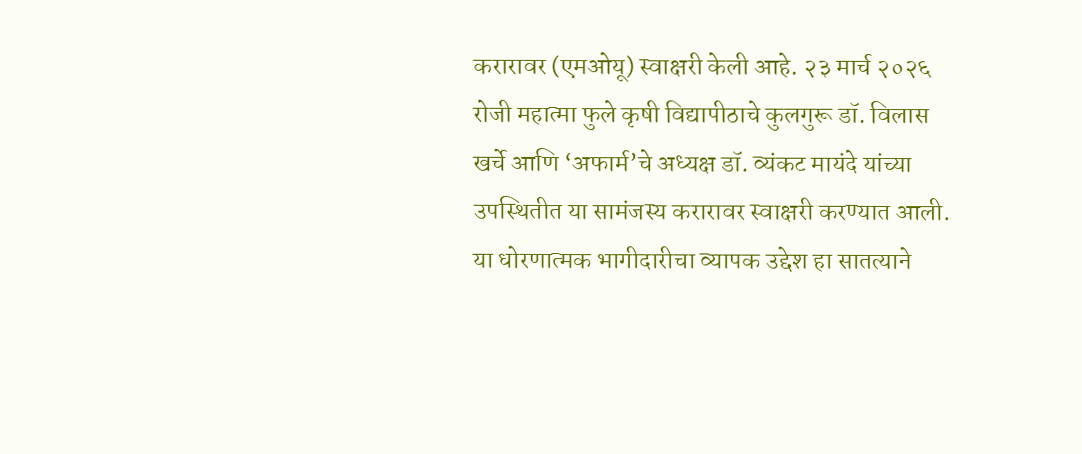करारावर (एमओयू) स्वाक्षरी केली आहे. २३ मार्च २०२६ रोजी महात्मा फुले कृषी विद्यापीठाचे कुलगुरू डॉ. विलास खर्चे आणि ‘अफार्म’चे अध्यक्ष डॉ. व्यंकट मायंदे यांच्या उपस्थितीत या सामंजस्य करारावर स्वाक्षरी करण्यात आली. या धोरणात्मक भागीदारीचा व्यापक उद्देश हा सातत्याने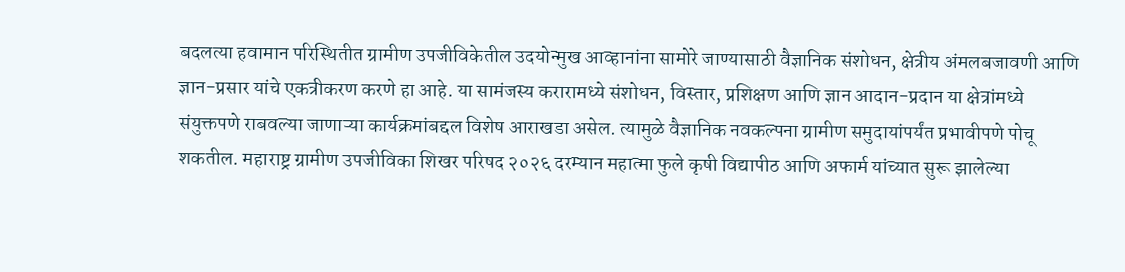बदलत्या हवामान परिस्थितीत ग्रामीण उपजीविकेतील उदयोन्मुख आव्हानांना सामोरे जाण्यासाठी वैज्ञानिक संशोधन, क्षेत्रीय अंमलबजावणी आणि ज्ञान-प्रसार यांचे एकत्रीकरण करणे हा आहे. या सामंजस्य करारामध्ये संशोधन, विस्तार, प्रशिक्षण आणि ज्ञान आदान-प्रदान या क्षेत्रांमध्ये संयुक्तपणे राबवल्या जाणाऱ्या कार्यक्रमांबद्दल विशेष आराखडा असेल. त्यामुळे वैज्ञानिक नवकल्पना ग्रामीण समुदायांपर्यंत प्रभावीपणे पोचू शकतील. महाराष्ट्र ग्रामीण उपजीविका शिखर परिषद २०२६ दरम्यान महात्मा फुले कृषी विद्यापीठ आणि अफार्म यांच्यात सुरू झालेल्या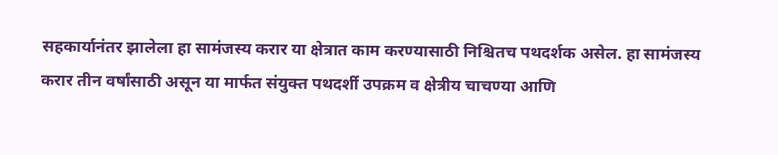सहकार्यानंतर झालेला हा सामंजस्य करार या क्षेत्रात काम करण्यासाठी निश्चितच पथदर्शक असेल. हा सामंजस्य करार तीन वर्षांसाठी असून या मार्फत संयुक्त पथदर्शी उपक्रम व क्षेत्रीय चाचण्या आणि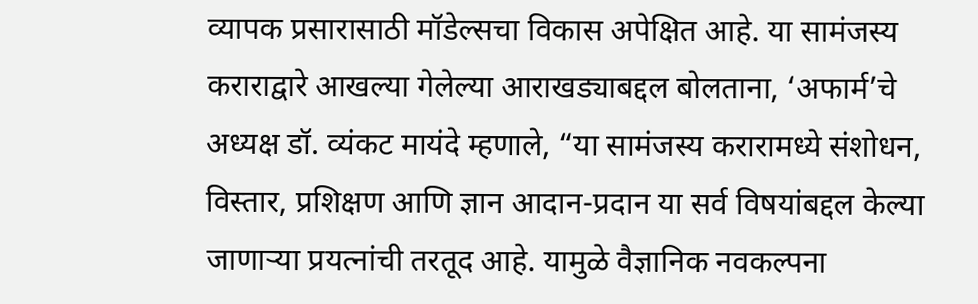व्यापक प्रसारासाठी मॉडेल्सचा विकास अपेक्षित आहे. या सामंजस्य कराराद्वारे आखल्या गेलेल्या आराखड्याबद्दल बोलताना, ‘अफार्म’चे अध्यक्ष डॉ. व्यंकट मायंदे म्हणाले, “या सामंजस्य करारामध्ये संशोधन, विस्तार, प्रशिक्षण आणि ज्ञान आदान-प्रदान या सर्व विषयांबद्दल केल्या जाणाऱ्या प्रयत्नांची तरतूद आहे. यामुळे वैज्ञानिक नवकल्पना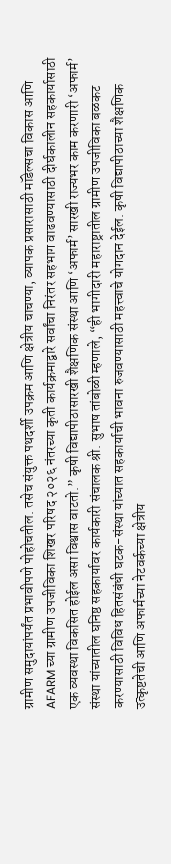ग्रामीण समुदायांपर्यंत प्रभावीपणे पोहोचतील. तसेच संयुक्त पथदर्शी उपक्रम आणि क्षेत्रीय चाचण्या, व्यापक प्रसारासाठी मॉडेल्सचा विकास आणि AFARM च्या ग्रामीण उपजीविका शिखर परिषद २०२६ नंतरच्या कृती कार्यक्रमाद्वारे सर्वांचा निरंतर सहभाग वाढवण्यासाठी दीर्घकालीन सहकार्यासाठी एक व्यवस्था विकसित होईल असा विश्वास वाटतो.” कृषी विद्यापीठासारखी शैक्षणिक संस्था आणि ‘अफार्म’ सारखी राज्यभर काम करणारी ‘अफार्म’ संस्था यांच्यातील घनिष्ठ सहकार्यावर कार्यकारी संचालक श्री. सुभाष तांबोळी म्हणाले, “ही भागीदारी महाराष्ट्रातील ग्रामीण उपजीविका बळकट करण्यासाठी विविध हितसंबंधी घटक-संस्था यांच्यात सहकार्याची भावना रुजवण्यासाठी महत्त्वाचे योगदान देईल. कृषी विद्यापीठाच्या शैक्षणिक उत्कृष्टतेची आणि अफार्मच्या नेटवर्कच्या क्षेत्रीय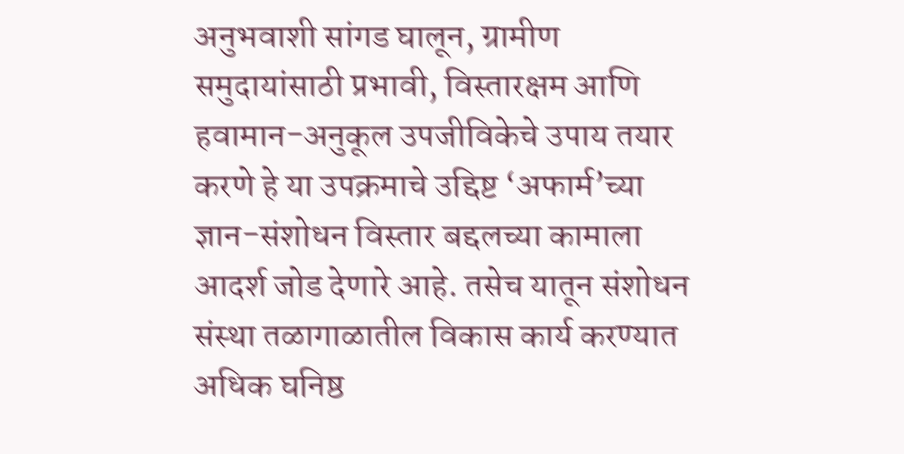अनुभवाशी सांगड घालून, ग्रामीण समुदायांसाठी प्रभावी, विस्तारक्षम आणि हवामान-अनुकूल उपजीविकेचे उपाय तयार करणे हे या उपक्रमाचे उद्दिष्ट ‘अफार्म’च्या ज्ञान-संशोधन विस्तार बद्दलच्या कामाला आदर्श जोड देणारे आहे. तसेच यातून संशोधन संस्था तळागाळातील विकास कार्य करण्यात अधिक घनिष्ठ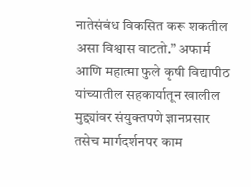नातेसंबंध विकसित करू शकतील असा विश्वास वाटतो.” अफार्म आणि महात्मा फुले कृषी विद्यापीठ यांच्यातील सहकार्यातून खालील मुद्द्यांवर संयुक्तपणे ज्ञानप्रसार तसेच मार्गदर्शनपर काम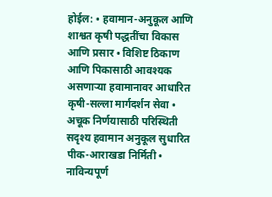होईल: • हवामान-अनुकूल आणि शाश्वत कृषी पद्धतींचा विकास आणि प्रसार • विशिष्ट ठिकाण आणि पिकासाठी आवश्यक असणाऱ्या हवामानावर आधारित कृषी-सल्ला मार्गदर्शन सेवा • अचूक निर्णयासाठी परिस्थिती सदृश्य हवामान अनुकूल सुधारित पीक-आराखडा निर्मिती • नाविन्यपूर्ण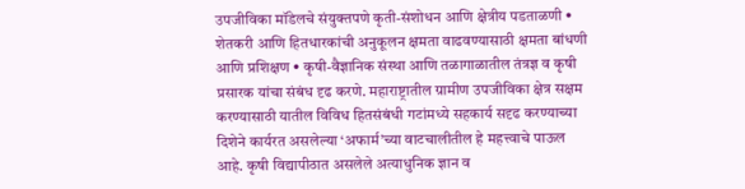उपजीविका मॉडेलचे संयुक्तपणे कृती-संशोधन आणि क्षेत्रीय पडताळणी • शेतकरी आणि हितधारकांची अनुकूलन क्षमता वाढवण्यासाठी क्षमता बांधणी आणि प्रशिक्षण • कृषी-वैज्ञानिक संस्था आणि तळागाळातील तंत्रज्ञ व कृषी प्रसारक यांचा संबंध दृढ करणे. महाराष्ट्रातील ग्रामीण उपजीविका क्षेत्र सक्षम करण्यासाठी यातील विविध हितसंबंधी गटांमध्ये सहकार्य सदृढ करण्याच्या दिशेने कार्यरत असलेल्या ‘अफार्म’च्या वाटचालीतील हे महत्त्वाचे पाऊल आहे. कृषी विद्यापीठात असलेले अत्याधुनिक ज्ञान व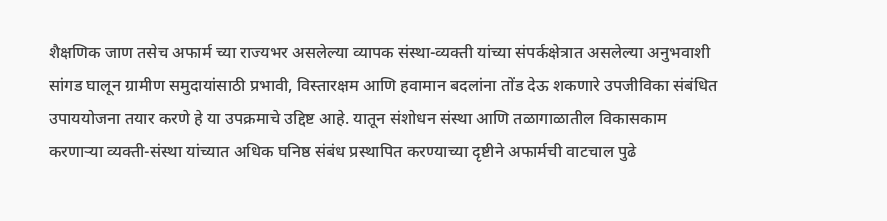शैक्षणिक जाण तसेच अफार्म च्या राज्यभर असलेल्या व्यापक संस्था-व्यक्ती यांच्या संपर्कक्षेत्रात असलेल्या अनुभवाशी सांगड घालून ग्रामीण समुदायांसाठी प्रभावी, विस्तारक्षम आणि हवामान बदलांना तोंड देऊ शकणारे उपजीविका संबंधित उपाययोजना तयार करणे हे या उपक्रमाचे उद्दिष्ट आहे. यातून संशोधन संस्था आणि तळागाळातील विकासकाम करणाऱ्या व्यक्ती-संस्था यांच्यात अधिक घनिष्ठ संबंध प्रस्थापित करण्याच्या दृष्टीने अफार्मची वाटचाल पुढे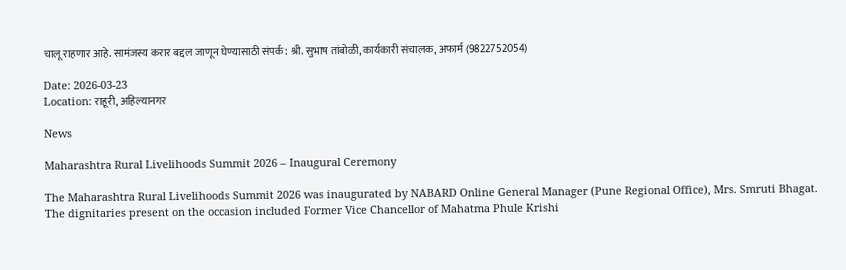चालू राहणार आहे. सामंजस्य करार बद्दल जाणून घेण्यासाठी संपर्क: श्री. सुभाष तांबोळी, कार्यकारी संचालक, अफार्म (9822752054)

Date: 2026-03-23
Location: राहूरी, अहिल्यानगर

News

Maharashtra Rural Livelihoods Summit 2026 – Inaugural Ceremony

The Maharashtra Rural Livelihoods Summit 2026 was inaugurated by NABARD Online General Manager (Pune Regional Office), Mrs. Smruti Bhagat. The dignitaries present on the occasion included Former Vice Chancellor of Mahatma Phule Krishi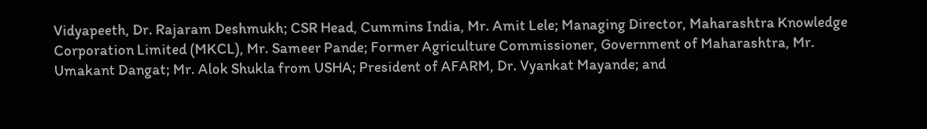Vidyapeeth, Dr. Rajaram Deshmukh; CSR Head, Cummins India, Mr. Amit Lele; Managing Director, Maharashtra Knowledge Corporation Limited (MKCL), Mr. Sameer Pande; Former Agriculture Commissioner, Government of Maharashtra, Mr. Umakant Dangat; Mr. Alok Shukla from USHA; President of AFARM, Dr. Vyankat Mayande; and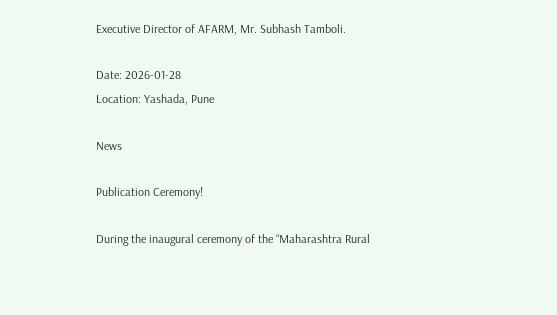Executive Director of AFARM, Mr. Subhash Tamboli.

Date: 2026-01-28
Location: Yashada, Pune

News

Publication Ceremony!

During the inaugural ceremony of the “Maharashtra Rural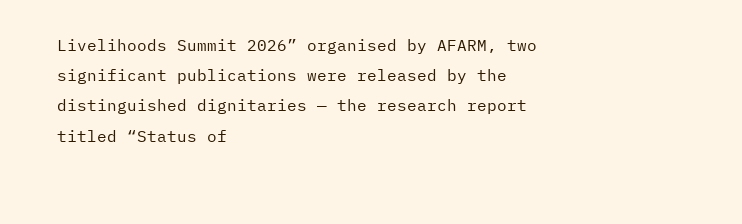Livelihoods Summit 2026” organised by AFARM, two significant publications were released by the distinguished dignitaries — the research report titled “Status of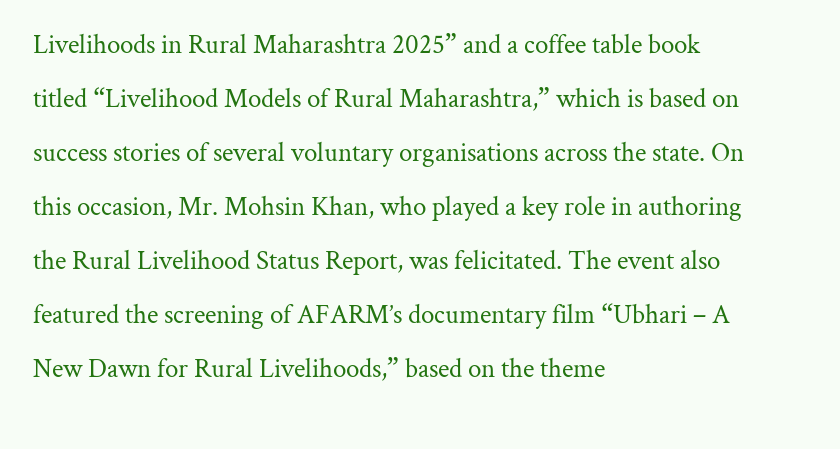Livelihoods in Rural Maharashtra 2025” and a coffee table book titled “Livelihood Models of Rural Maharashtra,” which is based on success stories of several voluntary organisations across the state. On this occasion, Mr. Mohsin Khan, who played a key role in authoring the Rural Livelihood Status Report, was felicitated. The event also featured the screening of AFARM’s documentary film “Ubhari – A New Dawn for Rural Livelihoods,” based on the theme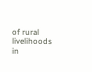of rural livelihoods in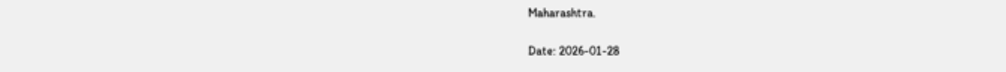Maharashtra.

Date: 2026-01-28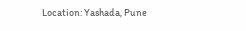Location: Yashada, Pune